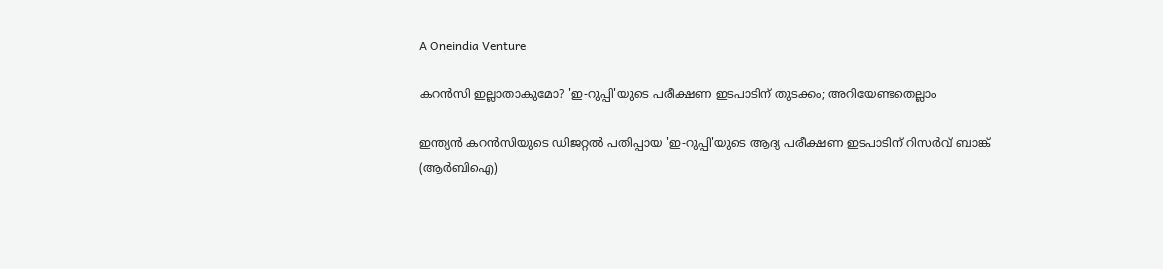A Oneindia Venture

കറന്‍സി ഇല്ലാതാകുമോ? 'ഇ-റുപ്പി'യുടെ പരീക്ഷണ ഇടപാടിന് തുടക്കം; അറിയേണ്ടതെല്ലാം

ഇന്ത്യന്‍ കറന്‍സിയുടെ ഡിജറ്റല്‍ പതിപ്പായ 'ഇ-റുപ്പി'യുടെ ആദ്യ പരീക്ഷണ ഇടപാടിന് റിസര്‍വ് ബാങ്ക് (ആര്‍ബിഐ)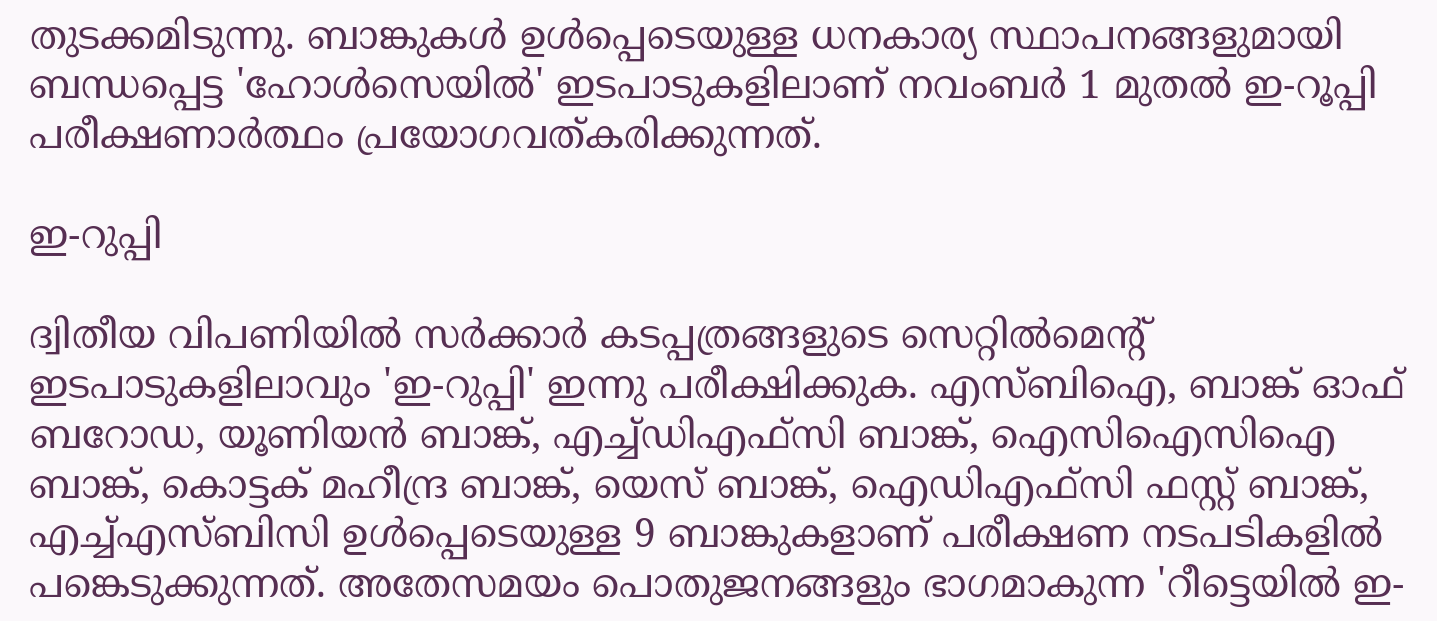തുടക്കമിടുന്നു. ബാങ്കുകള്‍ ഉള്‍പ്പെടെയുള്ള ധനകാര്യ സ്ഥാപനങ്ങളുമായി ബന്ധപ്പെട്ട 'ഹോള്‍സെയില്‍' ഇടപാടുകളിലാണ് നവംബര്‍ 1 മുതല്‍ ഇ-റൂപ്പി പരീക്ഷണാര്‍ത്ഥം പ്രയോഗവത്കരിക്കുന്നത്.

ഇ-റുപ്പി

ദ്വിതീയ വിപണിയില്‍ സര്‍ക്കാര്‍ കടപ്പത്രങ്ങളുടെ സെറ്റില്‍മെന്റ് ഇടപാടുകളിലാവും 'ഇ-റുപ്പി' ഇന്നു പരീക്ഷിക്കുക. എസ്ബിഐ, ബാങ്ക് ഓഫ് ബറോഡ, യൂണിയന്‍ ബാങ്ക്, എച്ച്ഡിഎഫ്‌സി ബാങ്ക്, ഐസിഐസിഐ ബാങ്ക്, കൊട്ടക് മഹീന്ദ്ര ബാങ്ക്, യെസ് ബാങ്ക്, ഐഡിഎഫ്‌സി ഫസ്റ്റ് ബാങ്ക്, എച്ച്എസ്ബിസി ഉള്‍പ്പെടെയുള്ള 9 ബാങ്കുകളാണ് പരീക്ഷണ നടപടികളില്‍ പങ്കെടുക്കുന്നത്. അതേസമയം പൊതുജനങ്ങളും ഭാഗമാകുന്ന 'റീട്ടെയില്‍ ഇ-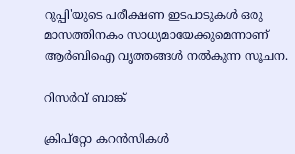റുപ്പി'യുടെ പരീക്ഷണ ഇടപാടുകള്‍ ഒരു മാസത്തിനകം സാധ്യമായേക്കുമെന്നാണ് ആര്‍ബിഐ വൃത്തങ്ങള്‍ നല്‍കുന്ന സൂചന.

റിസര്‍വ് ബാങ്ക്

ക്രിപ്റ്റോ കറന്‍സികള്‍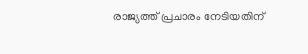രാജ്യത്ത് പ്രചാരം നേടിയതിന്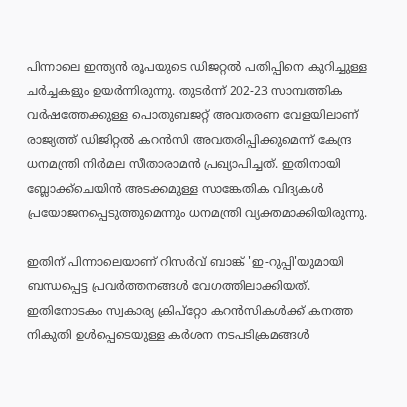പിന്നാലെ ഇന്ത്യന്‍ രൂപയുടെ ഡിജറ്റല്‍ പതിപ്പിനെ കുറിച്ചുള്ള ചര്‍ച്ചകളും ഉയര്‍ന്നിരുന്നു. തുടര്‍ന്ന് 202-23 സാമ്പത്തിക വര്‍ഷത്തേക്കുള്ള പൊതുബജറ്റ് അവതരണ വേളയിലാണ് രാജ്യത്ത് ഡിജിറ്റല്‍ കറന്‍സി അവതരിപ്പിക്കുമെന്ന് കേന്ദ്ര ധനമന്ത്രി നിര്‍മല സീതാരാമന്‍ പ്രഖ്യാപിച്ചത്. ഇതിനായി ബ്ലോക്ക്‌ചെയിന്‍ അടക്കമുള്ള സാങ്കേതിക വിദ്യകള്‍ പ്രയോജനപ്പെടുത്തുമെന്നും ധനമന്ത്രി വ്യക്തമാക്കിയിരുന്നു.

ഇതിന് പിന്നാലെയാണ് റിസര്‍വ് ബാങ്ക് 'ഇ-റുപ്പി'യുമായി ബന്ധപ്പെട്ട പ്രവര്‍ത്തനങ്ങള്‍ വേഗത്തിലാക്കിയത്. ഇതിനോടകം സ്വകാര്യ ക്രിപ്‌റ്റോ കറന്‍സികള്‍ക്ക് കനത്ത നികുതി ഉള്‍പ്പെടെയുള്ള കര്‍ശന നടപടിക്രമങ്ങള്‍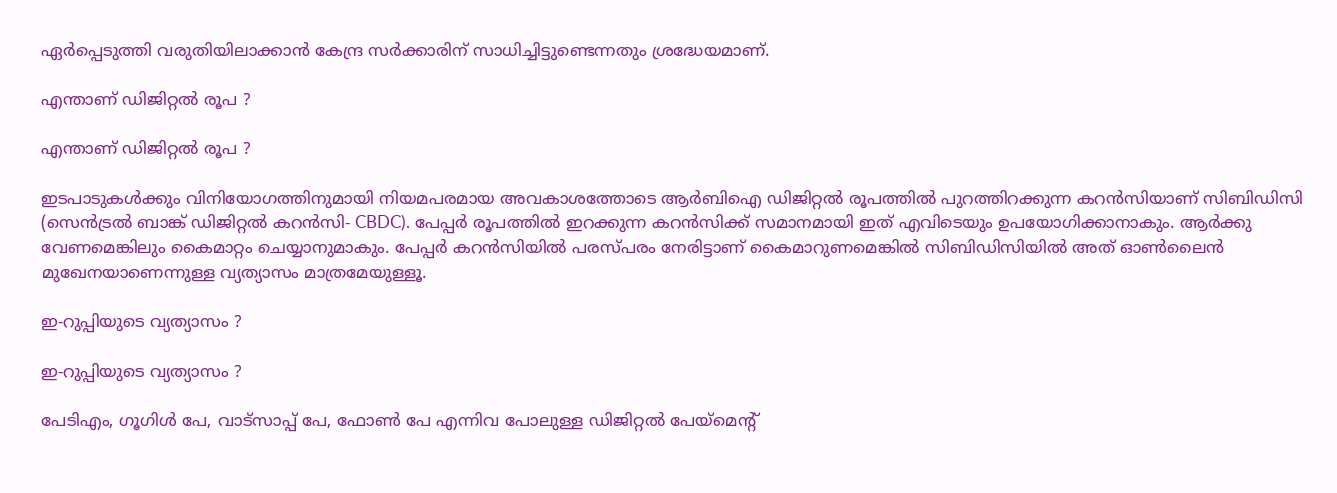ഏര്‍പ്പെടുത്തി വരുതിയിലാക്കാന്‍ കേന്ദ്ര സര്‍ക്കാരിന് സാധിച്ചിട്ടുണ്ടെന്നതും ശ്രദ്ധേയമാണ്.

എന്താണ് ഡിജിറ്റല്‍ രൂപ ?

എന്താണ് ഡിജിറ്റല്‍ രൂപ ?

ഇടപാടുകള്‍ക്കും വിനിയോഗത്തിനുമായി നിയമപരമായ അവകാശത്തോടെ ആര്‍ബിഐ ഡിജിറ്റല്‍ രൂപത്തില്‍ പുറത്തിറക്കുന്ന കറന്‍സിയാണ് സിബിഡിസി (സെന്‍ട്രല്‍ ബാങ്ക് ഡിജിറ്റല്‍ കറന്‍സി- CBDC). പേപ്പര്‍ രൂപത്തില്‍ ഇറക്കുന്ന കറന്‍സിക്ക് സമാനമായി ഇത് എവിടെയും ഉപയോഗിക്കാനാകും. ആര്‍ക്കു വേണമെങ്കിലും കൈമാറ്റം ചെയ്യാനുമാകും. പേപ്പര്‍ കറന്‍സിയില്‍ പരസ്പരം നേരിട്ടാണ് കൈമാറുണമെങ്കില്‍ സിബിഡിസിയില്‍ അത് ഓണ്‍ലൈന്‍ മുഖേനയാണെന്നുള്ള വ്യത്യാസം മാത്രമേയുള്ളൂ.

ഇ-റുപ്പിയുടെ വ്യത്യാസം ?

ഇ-റുപ്പിയുടെ വ്യത്യാസം ?

പേടിഎം, ഗൂഗിള്‍ പേ, വാട്‌സാപ്പ് പേ, ഫോണ്‍ പേ എന്നിവ പോലുള്ള ഡിജിറ്റല്‍ പേയ്‌മെന്റ്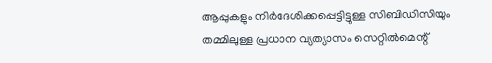ആപ്പുകളും നിര്‍ദേശിക്കപ്പെട്ടിട്ടുള്ള സിബിഡിസിയും തമ്മിലുള്ള പ്രധാന വ്യത്യാസം സെറ്റില്‍മെന്റ്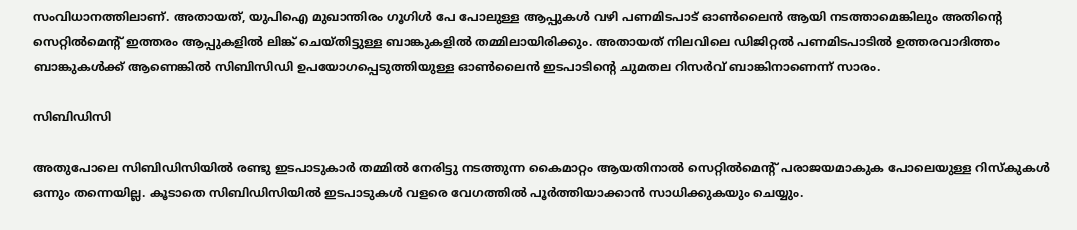സംവിധാനത്തിലാണ്. അതായത്, യുപിഐ മുഖാന്തിരം ഗൂഗിള്‍ പേ പോലുള്ള ആപ്പുകള്‍ വഴി പണമിടപാട് ഓണ്‍ലൈന്‍ ആയി നടത്താമെങ്കിലും അതിന്റെ സെറ്റില്‍മെന്റ് ഇത്തരം ആപ്പുകളില്‍ ലിങ്ക് ചെയ്തിട്ടുള്ള ബാങ്കുകളില്‍ തമ്മിലായിരിക്കും. അതായത് നിലവിലെ ഡിജിറ്റല്‍ പണമിടപാടില്‍ ഉത്തരവാദിത്തം ബാങ്കുകള്‍ക്ക് ആണെങ്കില്‍ സിബിസിഡി ഉപയോഗപ്പെടുത്തിയുള്ള ഓണ്‍ലൈന്‍ ഇടപാടിന്റെ ചുമതല റിസര്‍വ് ബാങ്കിനാണെന്ന് സാരം.

സിബിഡിസി

അതുപോലെ സിബിഡിസിയില്‍ രണ്ടു ഇടപാടുകാര്‍ തമ്മില്‍ നേരിട്ടു നടത്തുന്ന കൈമാറ്റം ആയതിനാല്‍ സെറ്റില്‍മെന്റ് പരാജയമാകുക പോലെയുള്ള റിസ്‌കുകള്‍ ഒന്നും തന്നെയില്ല. കൂടാതെ സിബിഡിസിയില്‍ ഇടപാടുകള്‍ വളരെ വേഗത്തില്‍ പൂര്‍ത്തിയാക്കാന്‍ സാധിക്കുകയും ചെയ്യും.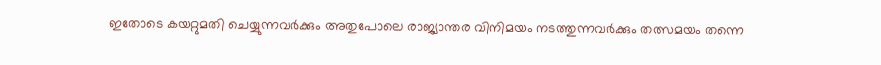ഇതോടെ കയറ്റുമതി ചെയ്യുന്നവര്‍ക്കും അതുപോലെ രാജ്യാന്തര വിനിമയം നടത്തുന്നവര്‍ക്കും തത്സമയം തന്നെ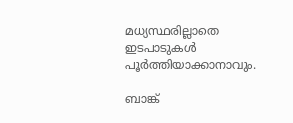മധ്യസ്ഥരില്ലാതെ ഇടപാടുകള്‍ പൂര്‍ത്തിയാക്കാനാവും.

ബാങ്ക്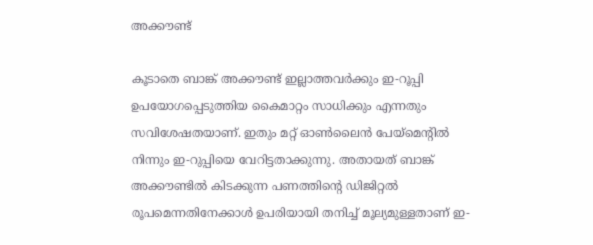അക്കൗണ്ട്

കൂടാതെ ബാങ്ക് അക്കൗണ്ട് ഇല്ലാത്തവര്‍ക്കും ഇ-റൂപ്പി ഉപയോഗപ്പെടുത്തിയ കൈമാറ്റം സാധിക്കും എന്നതും സവിശേഷതയാണ്. ഇതും മറ്റ് ഓണ്‍ലൈന്‍ പേയ്‌മെന്റില്‍ നിന്നും ഇ-റുപ്പിയെ വേറിട്ടതാക്കുന്നു. അതായത് ബാങ്ക് അക്കൗണ്ടില്‍ കിടക്കുന്ന പണത്തിന്റെ ഡിജിറ്റല്‍ രൂപമെന്നതിനേക്കാള്‍ ഉപരിയായി തനിച്ച് മൂല്യമുള്ളതാണ് ഇ-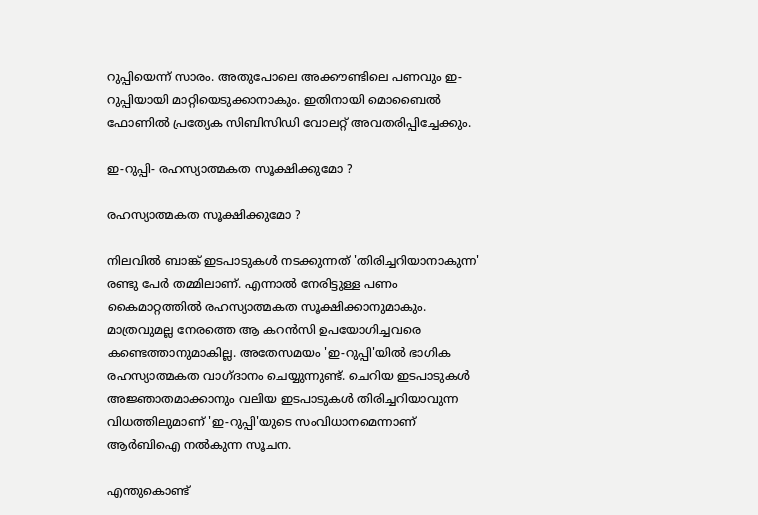റുപ്പിയെന്ന് സാരം. അതുപോലെ അക്കൗണ്ടിലെ പണവും ഇ-റുപ്പിയായി മാറ്റിയെടുക്കാനാകും. ഇതിനായി മൊബൈല്‍ ഫോണില്‍ പ്രത്യേക സിബിസിഡി വോലറ്റ് അവതരിപ്പിച്ചേക്കും.

ഇ-റുപ്പി- രഹസ്യാത്മകത സൂക്ഷിക്കുമോ ?

രഹസ്യാത്മകത സൂക്ഷിക്കുമോ ?

നിലവില്‍ ബാങ്ക് ഇടപാടുകള്‍ നടക്കുന്നത് 'തിരിച്ചറിയാനാകുന്ന' രണ്ടു പേര്‍ തമ്മിലാണ്. എന്നാല്‍ നേരിട്ടുള്ള പണം കൈമാറ്റത്തില്‍ രഹസ്യാത്മകത സൂക്ഷിക്കാനുമാകും. മാത്രവുമല്ല നേരത്തെ ആ കറന്‍സി ഉപയോഗിച്ചവരെ കണ്ടെത്താനുമാകില്ല. അതേസമയം 'ഇ-റുപ്പി'യില്‍ ഭാഗിക രഹസ്യാത്മകത വാഗ്ദാനം ചെയ്യുന്നുണ്ട്. ചെറിയ ഇടപാടുകള്‍ അജ്ഞാതമാക്കാനും വലിയ ഇടപാടുകള്‍ തിരിച്ചറിയാവുന്ന വിധത്തിലുമാണ് 'ഇ-റുപ്പി'യുടെ സംവിധാനമെന്നാണ് ആര്‍ബിഐ നല്‍കുന്ന സൂചന.

എന്തുകൊണ്ട്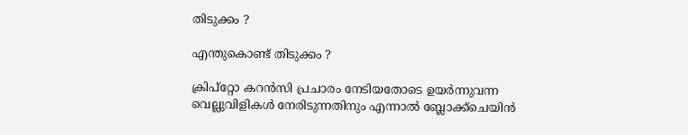തിടുക്കം ?

എന്തുകൊണ്ട് തിടുക്കം ?

ക്രിപ്‌റ്റോ കറന്‍സി പ്രചാരം നേടിയതോടെ ഉയര്‍ന്നുവന്ന വെല്ലുവിളികള്‍ നേരിടുന്നതിനും എന്നാല്‍ ബ്ലോക്ക്‌ചെയിന്‍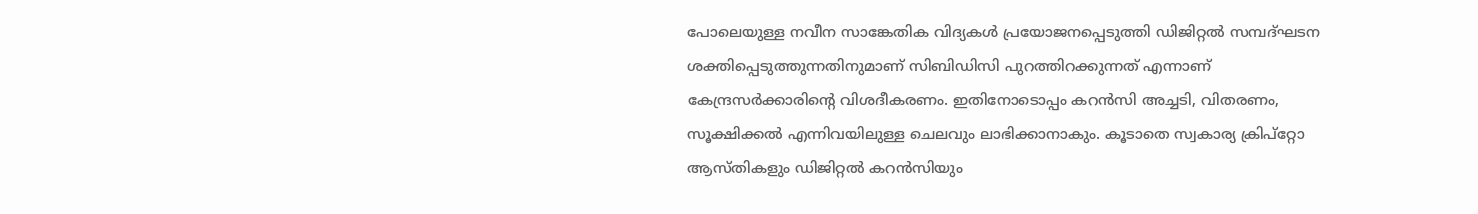പോലെയുള്ള നവീന സാങ്കേതിക വിദ്യകള്‍ പ്രയോജനപ്പെടുത്തി ഡിജിറ്റല്‍ സമ്പദ്ഘടന ശക്തിപ്പെടുത്തുന്നതിനുമാണ് സിബിഡിസി പുറത്തിറക്കുന്നത് എന്നാണ് കേന്ദ്രസര്‍ക്കാരിന്റെ വിശദീകരണം. ഇതിനോടൊപ്പം കറന്‍സി അച്ചടി, വിതരണം, സൂക്ഷിക്കല്‍ എന്നിവയിലുള്ള ചെലവും ലാഭിക്കാനാകും. കൂടാതെ സ്വകാര്യ ക്രിപ്റ്റോ ആസ്തികളും ഡിജിറ്റല്‍ കറന്‍സിയും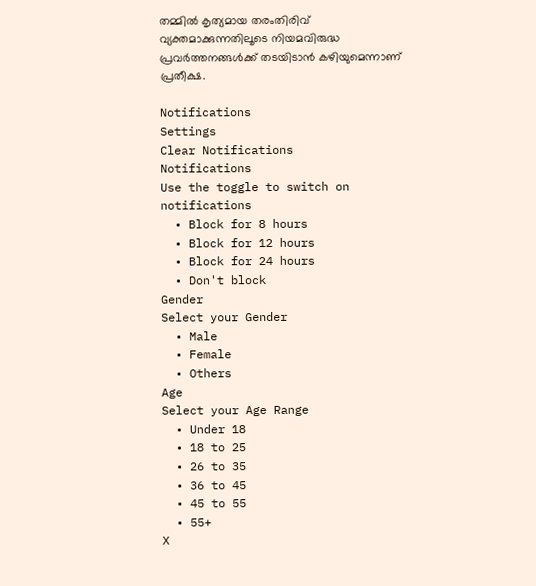തമ്മില്‍ കൃത്യമായ തരംതിരിവ് വ്യക്തമാക്കുന്നതിലൂടെ നിയമവിരുദ്ധ പ്രവര്‍ത്തനങ്ങള്‍ക്ക് തടയിടാന്‍ കഴിയുമെന്നാണ് പ്രതീക്ഷ.

Notifications
Settings
Clear Notifications
Notifications
Use the toggle to switch on notifications
  • Block for 8 hours
  • Block for 12 hours
  • Block for 24 hours
  • Don't block
Gender
Select your Gender
  • Male
  • Female
  • Others
Age
Select your Age Range
  • Under 18
  • 18 to 25
  • 26 to 35
  • 36 to 45
  • 45 to 55
  • 55+
X